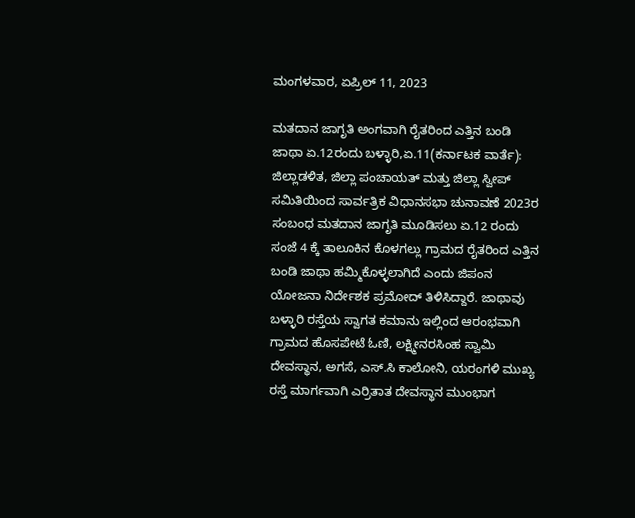ಮಂಗಳವಾರ, ಏಪ್ರಿಲ್ 11, 2023

ಮತದಾನ ಜಾಗೃತಿ ಅಂಗವಾಗಿ ರೈತರಿಂದ ಎತ್ತಿನ ಬಂಡಿ ಜಾಥಾ ಏ.12ರಂದು ಬಳ್ಳಾರಿ,ಏ.11(ಕರ್ನಾಟಕ ವಾರ್ತೆ): ಜಿಲ್ಲಾಡಳಿತ, ಜಿಲ್ಲಾ ಪಂಚಾಯತ್ ಮತ್ತು ಜಿಲ್ಲಾ ಸ್ವೀಪ್ ಸಮಿತಿಯಿಂದ ಸಾರ್ವತ್ರಿಕ ವಿಧಾನಸಭಾ ಚುನಾವಣೆ 2023ರ ಸಂಬಂಧ ಮತದಾನ ಜಾಗೃತಿ ಮೂಡಿಸಲು ಏ.12 ರಂದು ಸಂಜೆ 4 ಕ್ಕೆ ತಾಲೂಕಿನ ಕೊಳಗಲ್ಲು ಗ್ರಾಮದ ರೈತರಿಂದ ಎತ್ತಿನ ಬಂಡಿ ಜಾಥಾ ಹಮ್ಮಿಕೊಳ್ಳಲಾಗಿದೆ ಎಂದು ಜಿಪಂನ ಯೋಜನಾ ನಿರ್ದೇಶಕ ಪ್ರಮೋದ್ ತಿಳಿಸಿದ್ದಾರೆ. ಜಾಥಾವು ಬಳ್ಳಾರಿ ರಸ್ತೆಯ ಸ್ವಾಗತ ಕಮಾನು ಇಲ್ಲಿಂದ ಆರಂಭವಾಗಿ ಗ್ರಾಮದ ಹೊಸಪೇಟೆ ಓಣಿ, ಲಕ್ಷ್ಮೀನರಸಿಂಹ ಸ್ವಾಮಿ ದೇವಸ್ಥಾನ, ಅಗಸೆ, ಎಸ್.ಸಿ ಕಾಲೋನಿ, ಯರಂಗಳಿ ಮುಖ್ಯ ರಸ್ತೆ ಮಾರ್ಗವಾಗಿ ಎರ್ರಿತಾತ ದೇವಸ್ಥಾನ ಮುಂಭಾಗ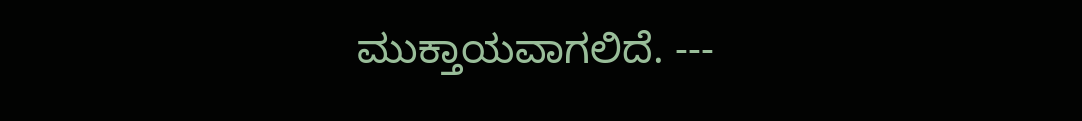ಮುಕ್ತಾಯವಾಗಲಿದೆ. ---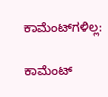ಕಾಮೆಂಟ್‌ಗಳಿಲ್ಲ:

ಕಾಮೆಂಟ್‌‌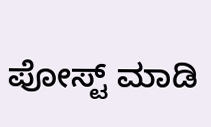ಪೋಸ್ಟ್‌ ಮಾಡಿ